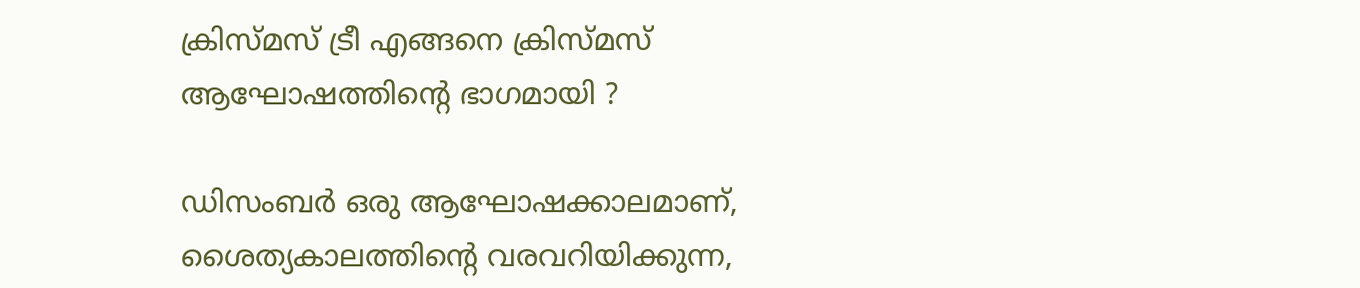ക്രിസ്മസ് ട്രീ എങ്ങനെ ക്രിസ്മസ് ആഘോഷത്തിന്റെ ഭാഗമായി ?

ഡിസംബര്‍ ഒരു ആഘോഷക്കാലമാണ്, ശൈത്യകാലത്തിന്റെ വരവറിയിക്കുന്ന,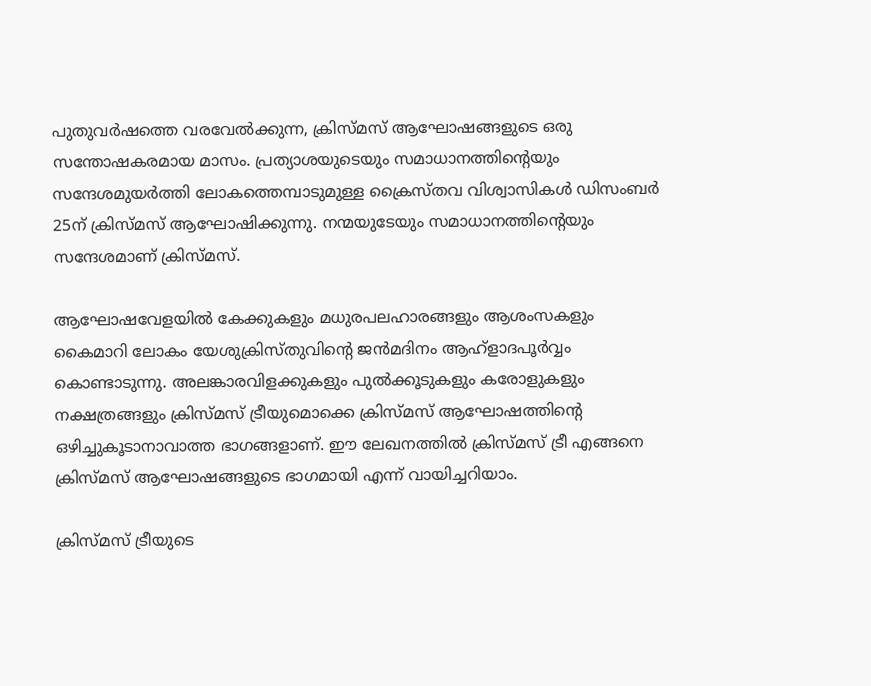പുതുവര്‍ഷത്തെ വരവേല്‍ക്കുന്ന, ക്രിസ്മസ് ആഘോഷങ്ങളുടെ ഒരു സന്തോഷകരമായ മാസം. പ്രത്യാശയുടെയും സമാധാനത്തിന്റെയും സന്ദേശമുയര്‍ത്തി ലോകത്തെമ്പാടുമുള്ള ക്രൈസ്തവ വിശ്വാസികള്‍ ഡിസംബര്‍ 25ന് ക്രിസ്മസ് ആഘോഷിക്കുന്നു. നന്മയുടേയും സമാധാനത്തിന്റെയും സന്ദേശമാണ് ക്രിസ്മസ്.

ആഘോഷവേളയില്‍ കേക്കുകളും മധുരപലഹാരങ്ങളും ആശംസകളും കൈമാറി ലോകം യേശുക്രിസ്തുവിന്റെ ജന്‍മദിനം ആഹ്‌ളാദപൂര്‍വ്വം കൊണ്ടാടുന്നു. അലങ്കാരവിളക്കുകളും പുല്‍ക്കൂടുകളും കരോളുകളും നക്ഷത്രങ്ങളും ക്രിസ്മസ് ട്രീയുമൊക്കെ ക്രിസ്മസ് ആഘോഷത്തിന്റെ ഒഴിച്ചുകൂടാനാവാത്ത ഭാഗങ്ങളാണ്. ഈ ലേഖനത്തില്‍ ക്രിസ്മസ് ട്രീ എങ്ങനെ ക്രിസ്മസ് ആഘോഷങ്ങളുടെ ഭാഗമായി എന്ന് വായിച്ചറിയാം.

ക്രിസ്മസ് ട്രീയുടെ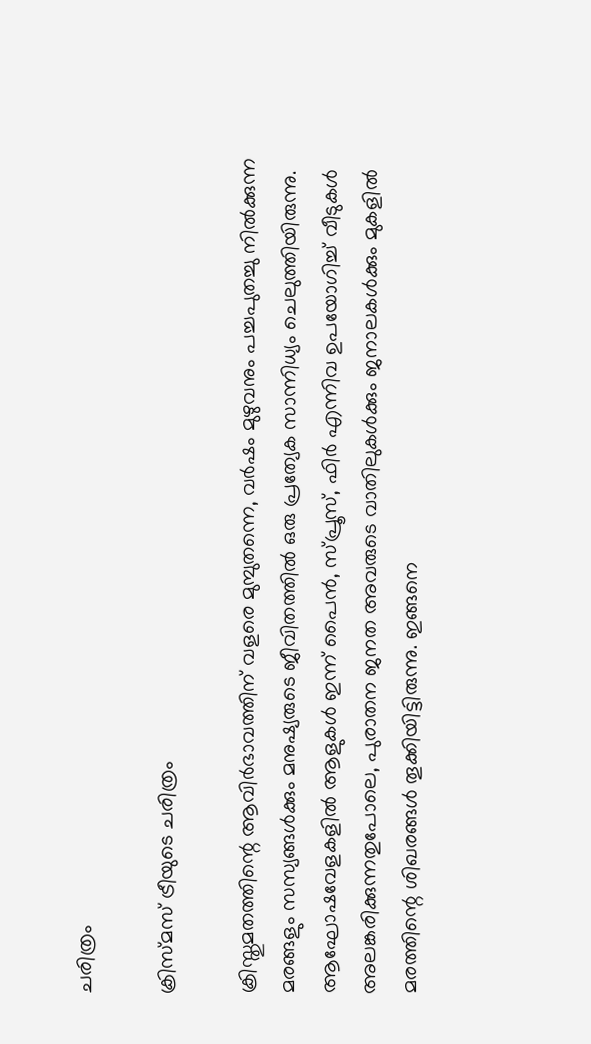ചരിത്രം

ക്രിസ്മസ് ട്രീയുടെ ചരിത്രം

ക്രിസ്തുമതത്തിന്റെ ആവിര്‍ഭാവത്തിന് വളരെ മുമ്പുതന്നെ, വര്‍ഷം മുഴുവനും പച്ചപുതച്ചു നില്‍ക്കുന്ന മരങ്ങളും സസ്യങ്ങള്‍ക്കും മനുഷ്യരുടെ ജീവിതത്തില്‍ ഒരു പ്രത്യേക സാന്നിധ്യം ചെലുത്തിയിരുന്നു. ആഘോഷവേളകളില്‍ ആളുകള്‍ ഇന്ന് പൈന്‍, സ്പ്രൂസ്, ഫിര്‍ എന്നിവ ഉപയോഗിച്ച് വീടുകള്‍ അലങ്കരിക്കുന്നതുപോലെ, പുരാതന ജനത അവരുടെ വാതിലുകള്‍ക്കും ജനാലകള്‍ക്കും മുകളില്‍ മരത്തിന്റെ ശിഖരങ്ങള്‍ തൂക്കിയിട്ടിരുന്നു. ഇങ്ങനെ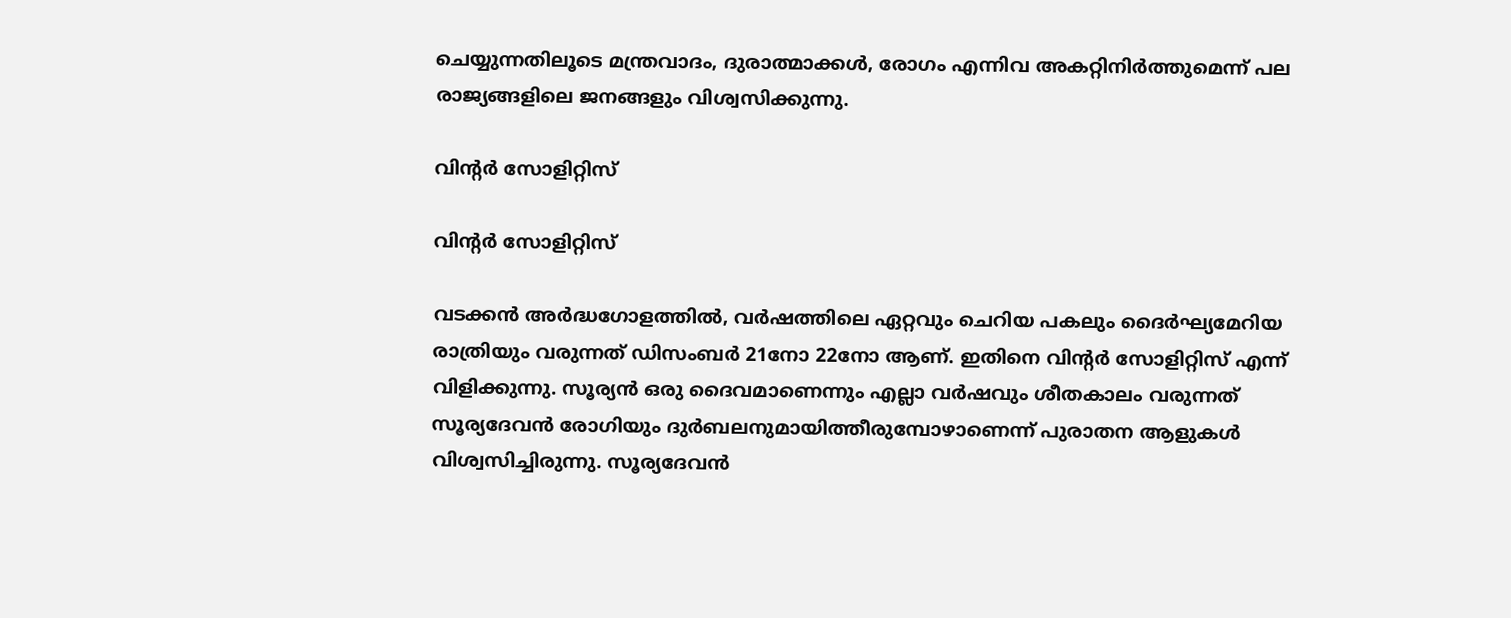ചെയ്യുന്നതിലൂടെ മന്ത്രവാദം, ദുരാത്മാക്കള്‍, രോഗം എന്നിവ അകറ്റിനിര്‍ത്തുമെന്ന് പല രാജ്യങ്ങളിലെ ജനങ്ങളും വിശ്വസിക്കുന്നു.

വിന്റര്‍ സോളിറ്റിസ്

വിന്റര്‍ സോളിറ്റിസ്

വടക്കന്‍ അര്‍ദ്ധഗോളത്തില്‍, വര്‍ഷത്തിലെ ഏറ്റവും ചെറിയ പകലും ദൈര്‍ഘ്യമേറിയ രാത്രിയും വരുന്നത് ഡിസംബര്‍ 21നോ 22നോ ആണ്. ഇതിനെ വിന്റര്‍ സോളിറ്റിസ് എന്ന് വിളിക്കുന്നു. സൂര്യന്‍ ഒരു ദൈവമാണെന്നും എല്ലാ വര്‍ഷവും ശീതകാലം വരുന്നത് സൂര്യദേവന്‍ രോഗിയും ദുര്‍ബലനുമായിത്തീരുമ്പോഴാണെന്ന് പുരാതന ആളുകള്‍ വിശ്വസിച്ചിരുന്നു. സൂര്യദേവന്‍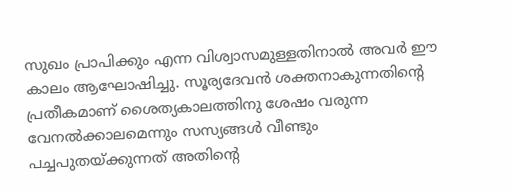സുഖം പ്രാപിക്കും എന്ന വിശ്വാസമുള്ളതിനാല്‍ അവര്‍ ഈ കാലം ആഘോഷിച്ചു. സൂര്യദേവന്‍ ശക്തനാകുന്നതിന്റെ പ്രതീകമാണ് ശൈത്യകാലത്തിനു ശേഷം വരുന്ന വേനല്‍ക്കാലമെന്നും സസ്യങ്ങള്‍ വീണ്ടും പച്ചപുതയ്ക്കുന്നത് അതിന്റെ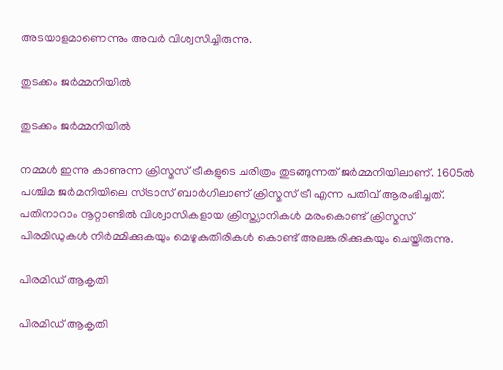അടയാളമാണെന്നും അവര്‍ വിശ്വസിച്ചിരുന്നു.

തുടക്കം ജര്‍മ്മനിയില്‍

തുടക്കം ജര്‍മ്മനിയില്‍

നമ്മള്‍ ഇന്നു കാണുന്ന ക്രിസ്മസ് ട്രീകളുടെ ചരിത്രം തുടങ്ങുന്നത് ജര്‍മ്മനിയിലാണ്. 1605ല്‍ പശ്ചിമ ജര്‍മനിയിലെ സ്ട്രാസ് ബാര്‍ഗിലാണ് ക്രിസ്മസ് ട്രീ എന്ന പതിവ് ആരംഭിച്ചത്. പതിനാറാം നൂറ്റാണ്ടില്‍ വിശ്വാസികളായ ക്രിസ്ത്യാനികള്‍ മരംകൊണ്ട് ക്രിസ്മസ് പിരമിഡുകള്‍ നിര്‍മ്മിക്കുകയും മെഴുകുതിരികള്‍ കൊണ്ട് അലങ്കരിക്കുകയും ചെയ്തിരുന്നു.

പിരമിഡ് ആകൃതി

പിരമിഡ് ആകൃതി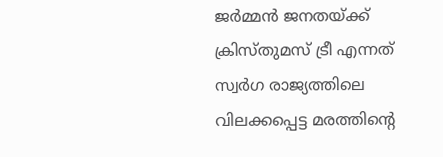ജര്‍മ്മന്‍ ജനതയ്ക്ക് ക്രിസ്തുമസ് ട്രീ എന്നത് സ്വര്‍ഗ രാജ്യത്തിലെ വിലക്കപ്പെട്ട മരത്തിന്റെ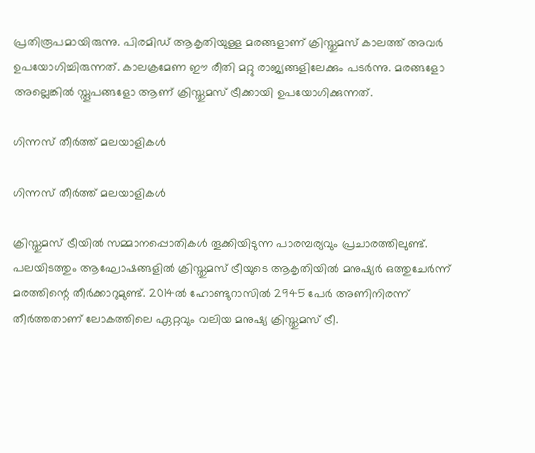പ്രതിരൂപമായിരുന്നു. പിരമിഡ് ആകൃതിയുള്ള മരങ്ങളാണ് ക്രിസ്തുമസ് കാലത്ത് അവര്‍ ഉപയോഗിച്ചിരുന്നത്. കാലക്രമേണ ഈ രീതി മറ്റു രാജ്യങ്ങളിലേക്കും പടര്‍ന്നു. മരങ്ങളോ അല്ലെങ്കില്‍ സ്തൂപങ്ങളോ ആണ് ക്രിസ്തുമസ് ട്രീക്കായി ഉപയോഗിക്കുന്നത്.

ഗിന്നസ് തീര്‍ത്ത് മലയാളികള്‍

ഗിന്നസ് തീര്‍ത്ത് മലയാളികള്‍

ക്രിസ്തുമസ് ട്രീയില്‍ സമ്മാനപ്പൊതികള്‍ തൂക്കിയിടുന്ന പാരമ്പര്യവും പ്രചാരത്തിലുണ്ട്. പലയിടത്തും ആഘോഷങ്ങളില്‍ ക്രിസ്തുമസ് ട്രീയുടെ ആകൃതിയില്‍ മനുഷ്യര്‍ ഒത്തുചേര്‍ന്ന് മരത്തിന്റെ തീര്‍ക്കാറുമുണ്ട്. 2014ല്‍ ഹോണ്ടുറാസില്‍ 2945 പേര്‍ അണിനിരന്ന് തീര്‍ത്തതാണ് ലോകത്തിലെ ഏറ്റവും വലിയ മനുഷ്യ ക്രിസ്തുമസ് ട്രീ.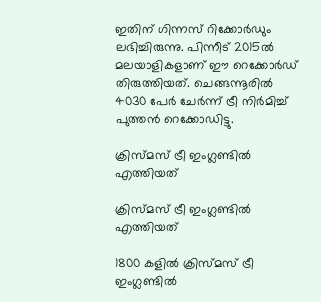ഇതിന് ഗിന്നസ് റിക്കോര്‍ഡും ലഭിച്ചിരുന്നു. പിന്നീട് 2015ല്‍ മലയാളികളാണ് ഈ റെക്കോര്‍ഡ് തിരുത്തിയത്. ചെങ്ങന്നൂരില്‍ 4030 പേര്‍ ചേര്‍ന്ന് ട്രീ നിര്‍മിച്ച് പുത്തന്‍ റെക്കോഡിട്ടു.

ക്രിസ്മസ് ട്രീ ഇംഗ്ലണ്ടില്‍ എത്തിയത്

ക്രിസ്മസ് ട്രീ ഇംഗ്ലണ്ടില്‍ എത്തിയത്

1800 കളില്‍ ക്രിസ്മസ് ട്രീ ഇംഗ്ലണ്ടില്‍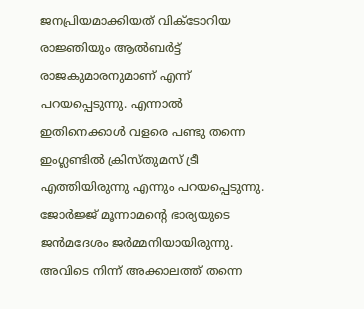ജനപ്രിയമാക്കിയത് വിക്ടോറിയ രാജ്ഞിയും ആല്‍ബര്‍ട്ട് രാജകുമാരനുമാണ് എന്ന് പറയപ്പെടുന്നു. എന്നാല്‍ ഇതിനെക്കാള്‍ വളരെ പണ്ടു തന്നെ ഇംഗ്ലണ്ടില്‍ ക്രിസ്തുമസ് ട്രീ എത്തിയിരുന്നു എന്നും പറയപ്പെടുന്നു. ജോര്‍ജ്ജ് മൂന്നാമന്റെ ഭാര്യയുടെ ജന്‍മദേശം ജര്‍മ്മനിയായിരുന്നു. അവിടെ നിന്ന് അക്കാലത്ത് തന്നെ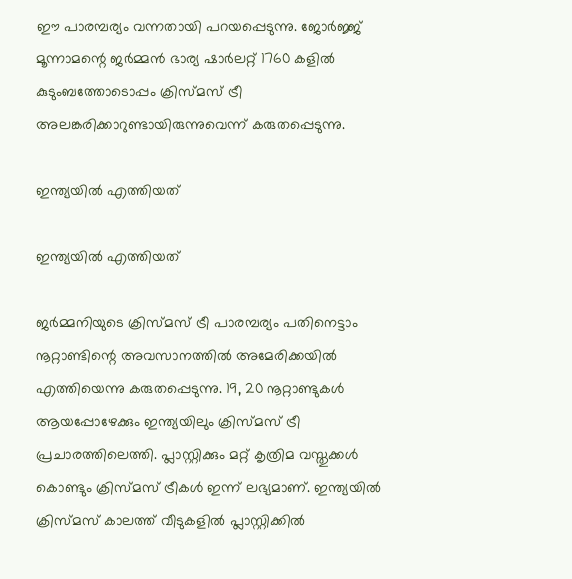ഈ പാരമ്പര്യം വന്നതായി പറയപ്പെടുന്നു. ജോര്‍ജ്ജ് മൂന്നാമന്റെ ജര്‍മ്മന്‍ ഭാര്യ ഷാര്‍ലറ്റ് 1760 കളില്‍ കുടുംബത്തോടൊപ്പം ക്രിസ്മസ് ട്രീ അലങ്കരിക്കാറുണ്ടായിരുന്നുവെന്ന് കരുതപ്പെടുന്നു.

ഇന്ത്യയില്‍ എത്തിയത്

ഇന്ത്യയില്‍ എത്തിയത്

ജര്‍മ്മനിയുടെ ക്രിസ്മസ് ട്രീ പാരമ്പര്യം പതിനെട്ടാം നൂറ്റാണ്ടിന്റെ അവസാനത്തില്‍ അമേരിക്കയില്‍ എത്തിയെന്നു കരുതപ്പെടുന്നു. 19, 20 നൂറ്റാണ്ടുകള്‍ ആയപ്പോഴേക്കും ഇന്ത്യയിലും ക്രിസ്മസ് ട്രീ പ്രചാരത്തിലെത്തി. പ്ലാസ്റ്റിക്കും മറ്റ് കൃത്രിമ വസ്തുക്കള്‍ കൊണ്ടും ക്രിസ്മസ് ട്രീകള്‍ ഇന്ന് ലഭ്യമാണ്. ഇന്ത്യയില്‍ ക്രിസ്മസ് കാലത്ത് വീടുകളില്‍ പ്ലാസ്റ്റിക്കില്‍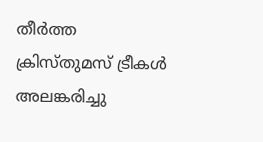തീര്‍ത്ത ക്രിസ്തുമസ് ട്രീകള്‍ അലങ്കരിച്ചു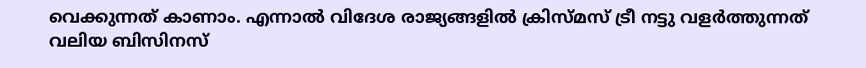വെക്കുന്നത് കാണാം. എന്നാല്‍ വിദേശ രാജ്യങ്ങളില്‍ ക്രിസ്മസ് ട്രീ നട്ടു വളര്‍ത്തുന്നത് വലിയ ബിസിനസ്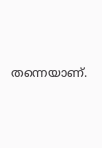തന്നെയാണ്.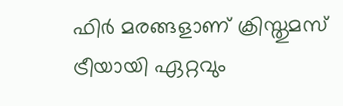ഫിര്‍ മരങ്ങളാണ് ക്രിസ്തുമസ് ട്രീയായി ഏറ്റവും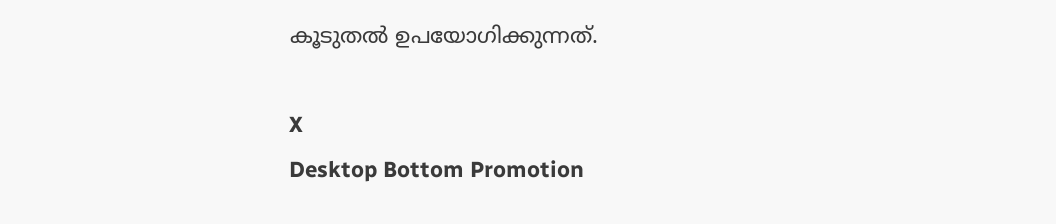കൂടുതല്‍ ഉപയോഗിക്കുന്നത്.

X
Desktop Bottom Promotion